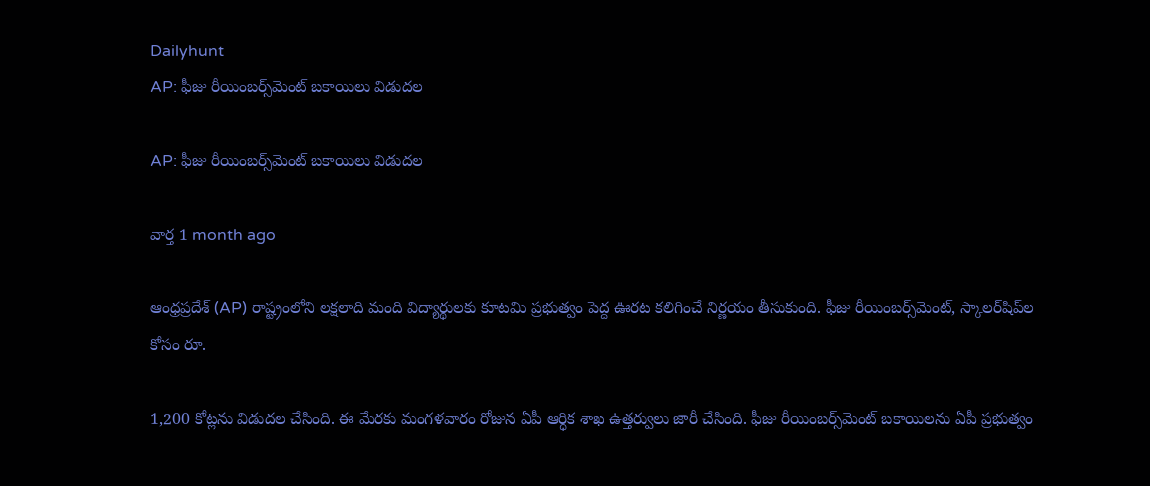Dailyhunt
AP: ఫీజు రీయింబర్స్‌మెంట్ బకాయిలు విడుదల

AP: ఫీజు రీయింబర్స్‌మెంట్ బకాయిలు విడుదల

వార్త 1 month ago

ఆంధ్రప్రదేశ్ (AP) రాష్ట్రంలోని లక్షలాది మంది విద్యార్థులకు కూటమి ప్రభుత్వం పెద్ద ఊరట కలిగించే నిర్ణయం తీసుకుంది. ఫీజు రీయింబర్స్‌మెంట్, స్కాలర్‌షిప్‌ల కోసం రూ.

1,200 కోట్లను విడుదల చేసింది. ఈ మేరకు మంగళవారం రోజున ఏపీ ఆర్ధిక శాఖ ఉత్తర్వులు జారీ చేసింది. ఫీజు రీయింబర్స్‌మెంట్ బకాయిలను ఏపీ ప్రభుత్వం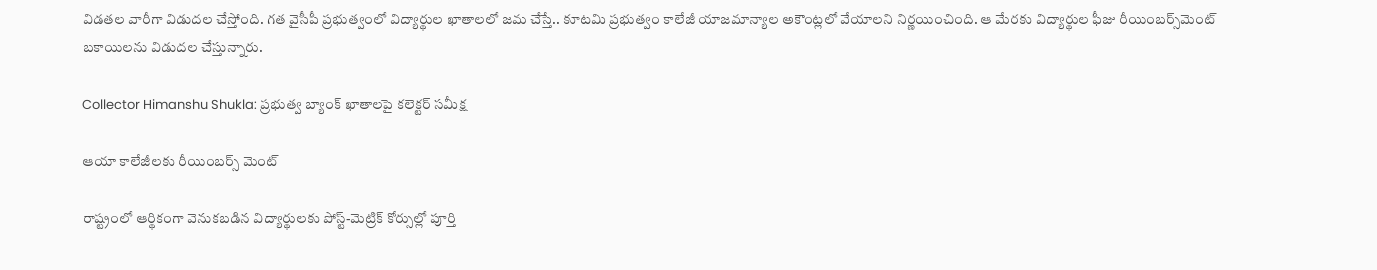విడతల వారీగా విడుదల చేస్తోంది. గత వైసీపీ ప్రభుత్వంలో విద్యార్థుల ఖాతాలలో జమ చేస్తే.. కూటమి ప్రభుత్వం కాలేజీ యాజమాన్యాల అకౌంట్లలో వేయాలని నిర్ణయించింది. ఆ మేరకు విద్యార్థుల ఫీజు రీయింబర్స్‌మెంట్ బకాయిలను విడుదల చేస్తున్నారు.

Collector Himanshu Shukla: ప్రభుత్వ బ్యాంక్ ఖాతాలపై కలెక్టర్ సమీక్ష

ఆయా కాలేజీలకు రీయింబర్స్ మెంట్

రాష్ట్రంలో ఆర్థికంగా వెనుకబడిన విద్యార్థులకు పోస్ట్-మెట్రిక్ కోర్సుల్లో పూర్తి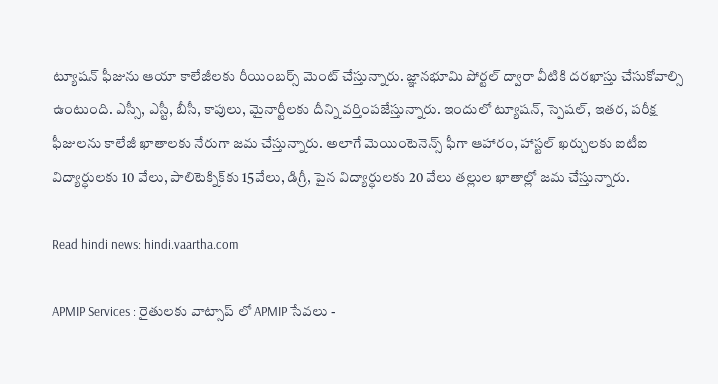ట్యూషన్ ఫీజును ఆయా కాలేజీలకు రీయింబర్స్ మెంట్ చేస్తున్నారు. జ్ఞానభూమి పోర్టల్ ద్వారా వీటికి దరఖాస్తు చేసుకోవాల్సి ఉంటుంది. ఎస్సీ, ఎస్టీ, బీసీ, కాపులు, మైనార్టీలకు దీన్ని వర్తింపజేస్తున్నారు. ఇందులో ట్యూషన్, స్పెషల్, ఇతర, పరీక్ష ఫీజులను కాలేజీ ఖాతాలకు నేరుగా జమ చేస్తున్నారు. అలాగే మెయింటెనెన్స్ ఫీగా ఆహారం, హాస్టల్ ఖర్చులకు ఐటీఐ విద్యార్ధులకు 10 వేలు, పాలిటెక్నిక్‌కు 15వేలు, డిగ్రీ, పైన విద్యార్ధులకు 20 వేలు తల్లుల ఖాతాల్లో జమ చేస్తున్నారు.

Read hindi news: hindi.vaartha.com

APMIP Services : రైతులకు వాట్సాప్ లో APMIP సేవలు -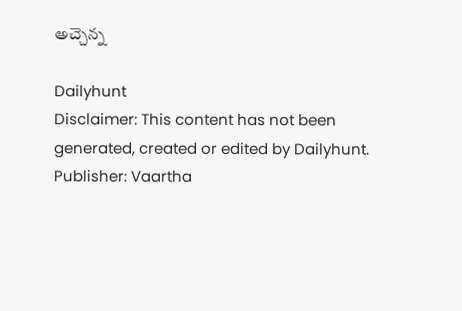అచ్చెన్న

Dailyhunt
Disclaimer: This content has not been generated, created or edited by Dailyhunt. Publisher: Vaartha